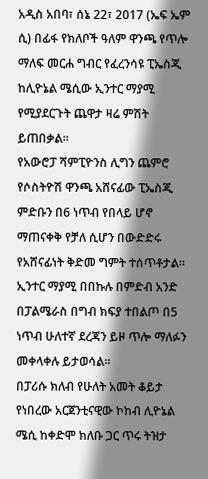አዲስ አበባ፣ ሰኔ 22፣ 2017 (ኤፍ ኤም ሲ) በፊፋ የክለቦች ዓለም ዋንጫ የጥሎ ማለፍ መርሐ ግብር የፈረንሳዩ ፒኤስጂ ከሊዮኔል ሜሲው ኢንተር ማያሚ የሚያደርጉት ጨዋታ ዛሬ ምሽት ይጠበቃል፡፡
የአውሮፓ ሻምፒዮንስ ሊግን ጨምሮ የሶስትዮሽ ዋንጫ አሸናፊው ፒኤስጂ ምድቡን በ6 ነጥብ የበላይ ሆኖ ማጠናቀቅ የቻለ ሲሆን በውድድሩ የአሸናፊነት ቅድመ ግምት ተሰጥቶታል፡፡
ኢንተር ማያሚ በበኩሉ በምድብ አንድ በፓልሜራስ በግብ ክፍያ ተበልጦ በ5 ነጥብ ሁለተኛ ደረጃን ይዞ ጥሎ ማለፉን መቀላቀሉ ይታወሳል፡፡
በፓሪሱ ክለብ የሁለት አመት ቆይታ የነበረው አርጀንቲናዊው ኮከብ ሊዮኔል ሜሲ ከቀድሞ ክለቡ ጋር ጥሩ ትዝታ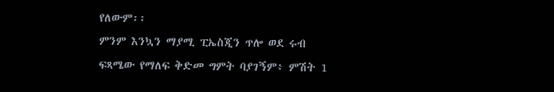የለውም፡፡
ምንም እንኳን ማያሚ ፒኤስጂን ጥሎ ወደ ሩብ ፍጻሜው የማለፍ ቅድመ ግምት ባያገኝም፥ ምሽት 1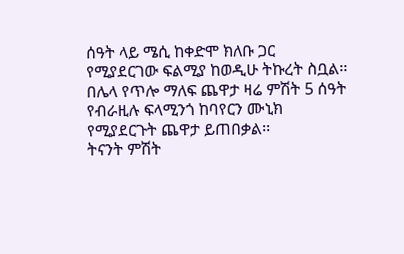ሰዓት ላይ ሜሲ ከቀድሞ ክለቡ ጋር የሚያደርገው ፍልሚያ ከወዲሁ ትኩረት ስቧል፡፡
በሌላ የጥሎ ማለፍ ጨዋታ ዛሬ ምሽት 5 ሰዓት የብራዚሉ ፍላሚንጎ ከባየርን ሙኒክ የሚያደርጉት ጨዋታ ይጠበቃል፡፡
ትናንት ምሽት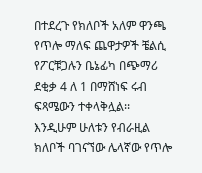በተደረጉ የክለቦች አለም ዋንጫ የጥሎ ማለፍ ጨዋታዎች ቼልሲ የፖርቹጋሉን ቤኔፊካ በጭማሪ ደቂቃ 4 ለ 1 በማሸነፍ ሩብ ፍጻሜውን ተቀላቅሏል፡፡
እንዲሁም ሁለቱን የብራዚል ክለቦች ባገናኘው ሌላኛው የጥሎ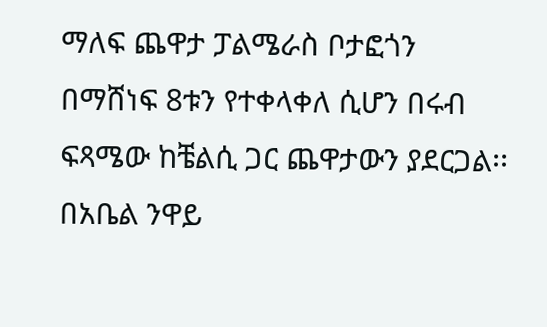ማለፍ ጨዋታ ፓልሜራስ ቦታፎጎን በማሸነፍ 8ቱን የተቀላቀለ ሲሆን በሩብ ፍጻሜው ከቼልሲ ጋር ጨዋታውን ያደርጋል፡፡
በአቤል ንዋይ